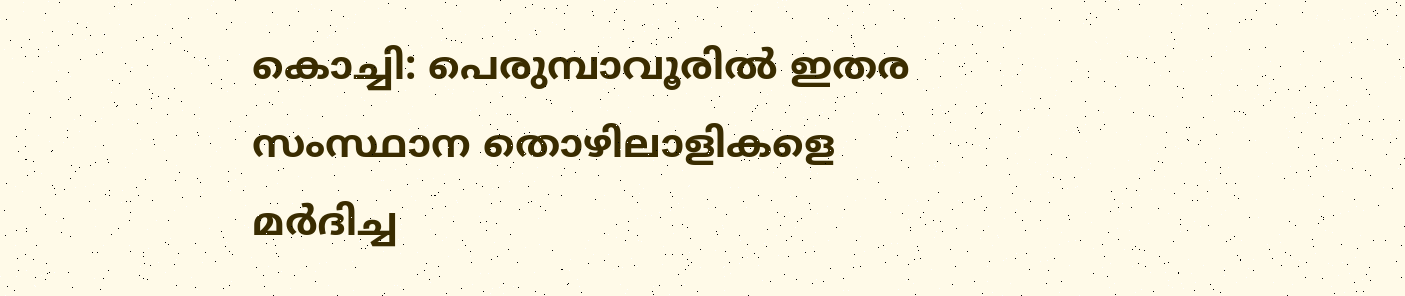കൊച്ചി: പെരുമ്പാവൂരില്‍ ഇതര സംസ്ഥാന തൊഴിലാളികളെ മര്‍ദിച്ച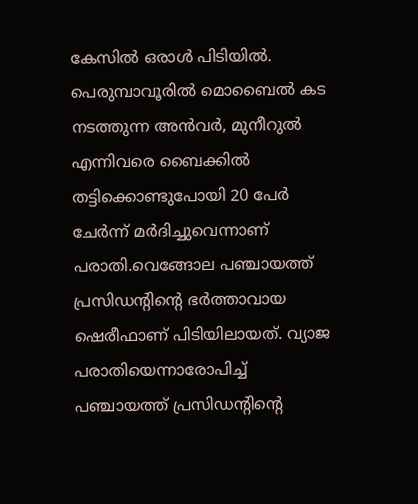കേസില്‍ ഒരാള്‍ പിടിയില്‍. പെരുമ്പാവൂരില്‍ മൊബൈല്‍ കട നടത്തുന്ന അന്‍വര്‍, മുനീറുല്‍ എന്നിവരെ ബൈക്കില്‍ തട്ടിക്കൊണ്ടുപോയി 20 പേര്‍ ചേര്‍ന്ന് മര്‍ദിച്ചുവെന്നാണ് പരാതി.വെങ്ങോല പഞ്ചായത്ത് പ്രസിഡന്റിന്റെ ഭര്‍ത്താവായ ഷെരീഫാണ് പിടിയിലായത്. വ്യാജ പരാതിയെന്നാരോപിച്ച് പഞ്ചായത്ത് പ്രസിഡന്റിന്റെ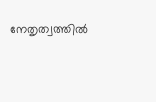നേതൃത്വത്തില്‍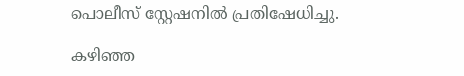പൊലീസ് സ്റ്റേഷനില്‍ പ്രതിഷേധിച്ചു.

കഴിഞ്ഞ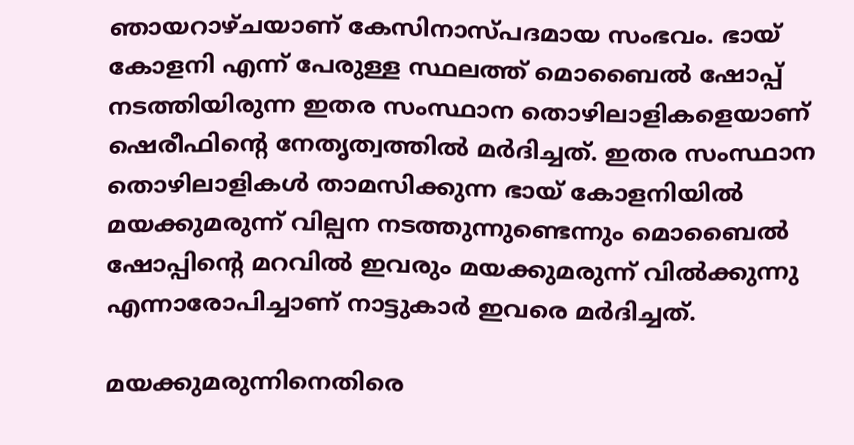ഞായറാഴ്ചയാണ് കേസിനാസ്പദമായ സംഭവം. ഭായ് കോളനി എന്ന് പേരുള്ള സ്ഥലത്ത് മൊബൈല്‍ ഷോപ്പ് നടത്തിയിരുന്ന ഇതര സംസ്ഥാന തൊഴിലാളികളെയാണ് ഷെരീഫിന്റെ നേതൃത്വത്തില്‍ മര്‍ദിച്ചത്. ഇതര സംസ്ഥാന തൊഴിലാളികള്‍ താമസിക്കുന്ന ഭായ് കോളനിയില്‍ മയക്കുമരുന്ന് വില്പന നടത്തുന്നുണ്ടെന്നും മൊബൈല്‍ ഷോപ്പിന്റെ മറവില്‍ ഇവരും മയക്കുമരുന്ന് വില്‍ക്കുന്നു എന്നാരോപിച്ചാണ് നാട്ടുകാര്‍ ഇവരെ മര്‍ദിച്ചത്.

മയക്കുമരുന്നിനെതിരെ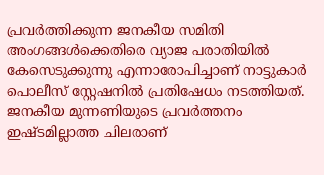പ്രവര്‍ത്തിക്കുന്ന ജനകീയ സമിതി അംഗങ്ങള്‍ക്കെതിരെ വ്യാജ പരാതിയില്‍ കേസെടുക്കുന്നു എന്നാരോപിച്ചാണ് നാട്ടുകാര്‍ പൊലീസ് സ്റ്റേഷനില്‍ പ്രതിഷേധം നടത്തിയത്. ജനകീയ മുന്നണിയുടെ പ്രവര്‍ത്തനം ഇഷ്ടമില്ലാത്ത ചിലരാണ്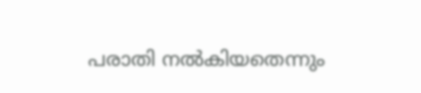പരാതി നല്‍കിയതെന്നും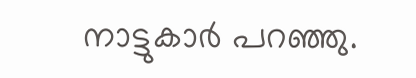നാട്ടുകാര്‍ പറഞ്ഞു.